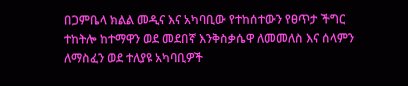በጋምቤላ ክልል መዲና እና አካባቢው የተከሰተውን የፀጥታ ችግር ተከትሎ ከተማዋን ወደ መደበኛ እንቅስቃሴዋ ለመመለስ እና ሰላምን ለማስፈን ወደ ተለያዩ አካባቢዎች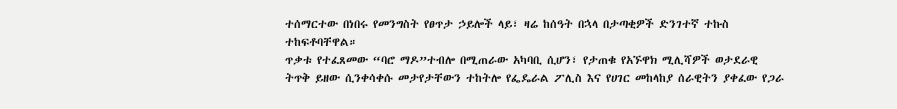ተሰማርተው በነበሩ የመንግስት የፀጥታ ኃይሎች ላይ፣ ዛሬ ከሰዓት በኋላ በታጣቂዎች ድንገተኛ ተኩስ ተከፍቶባቸዋል።
ጥቃቱ የተፈጸመው “ባሮ ማዶ”ተብሎ በሚጠራው አካባቢ ሲሆን፣ የታጠቁ የአኙዋክ ሚሊሻዎች ወታደራዊ ትጥቅ ይዘው ሲንቀሳቀሱ መታየታቸውን ተከትሎ የፌዴራል ፖሊስ እና የሀገር መከላከያ ሰራዊትን ያቀፈው የጋራ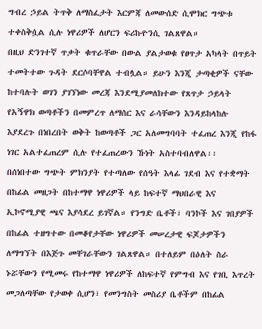ግብረ ኃይል ትጥቅ ለማስፈታት እርምጃ ለመውሰድ ሲሞክር ግጭቱ ተቀስቅሷል ሲሉ ነዋሪዎች ለሆርን ፍሪኩዮንሲ ገልጸዋል።
በዚህ ድንገተኛ ጥቃት ቁጥራቸው በውል ያልታወቁ የፀጥታ አካላት በጥይት ተመትተው ጉዳት ደርሶባቸዋል ተብሏል። ይሁን እንጂ ታጣቂዎች ናቸው ከተባሉት ወገን ያገኘነው መረጃ እንደሚያመለክተው የጸጥታ ኃይላት የአኝዋክ ወጣቶችን በመምረጥ ለማሰር እና ራሳቸውን እንዳይከላከሉ እያደረጉ በነበረበት ወቅት ከወጣቶች ጋር አለመግባባት ተፈጠረ እንጂ የከፋ ነገር አልተፈጠረም ሲሉ የተፈጠረውን ኹነት አስተባብለዋል፡፡
በሰነበተው ግጭት ምክንያት የተጣለው የሰዓት እላፊ ገደብ እና የተቋማት በከፊል መዘጋት በከተማዋ ነዋሪዎች ላይ ከፍተኛ ማህበራዊ እና ኢኮኖሚያዊ ጫና እያሳደረ ይገኛል። የንግድ ቤቶች፣ ባንኮች እና ገበያዎች በከፊል ተዘግተው በመቆየታቸው ነዋሪዎች መሠረታዊ ፍጆታዎችን ለማግኘት በእጅጉ መቸገራቸውን ገልጸዋል። በተለይም በዕለት ስራ ኑሯቸውን የሚመሩ የከተማዋ ነዋሪዎች ለከፍተኛ የምግብ እና የገቢ እጥረት መጋለጣቸው የታወቀ ሲሆን፣ የመንግስት መስሪያ ቤቶችም በከፊል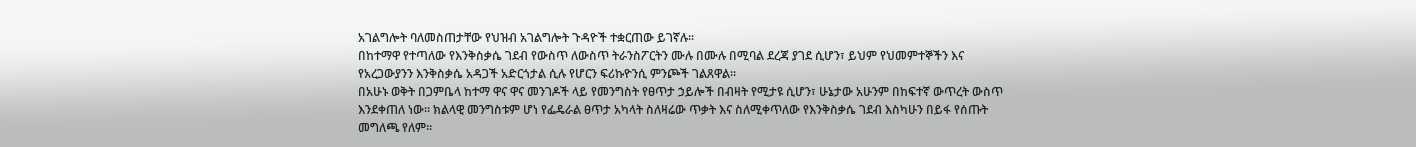አገልግሎት ባለመስጠታቸው የህዝብ አገልግሎት ጉዳዮች ተቋርጠው ይገኛሉ።
በከተማዋ የተጣለው የእንቅስቃሴ ገደብ የውስጥ ለውስጥ ትራንስፖርትን ሙሉ በሙሉ በሚባል ደረጃ ያገደ ሲሆን፣ ይህም የህመምተኞችን እና የአረጋውያንን እንቅስቃሴ አዳጋች አድርጎታል ሲሉ የሆርን ፍሪኩዮንሲ ምንጮች ገልጸዋል።
በአሁኑ ወቅት በጋምቤላ ከተማ ዋና ዋና መንገዶች ላይ የመንግስት የፀጥታ ኃይሎች በብዛት የሚታዩ ሲሆን፣ ሁኔታው አሁንም በከፍተኛ ውጥረት ውስጥ እንደቀጠለ ነው። ክልላዊ መንግስቱም ሆነ የፌዴራል ፀጥታ አካላት ስለዛሬው ጥቃት እና ስለሚቀጥለው የእንቅስቃሴ ገደብ እስካሁን በይፋ የሰጡት መግለጫ የለም።